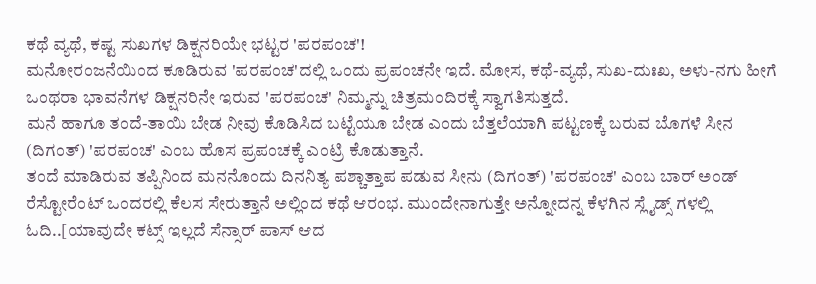ಕಥೆ ವ್ಯಥೆ, ಕಷ್ಟ ಸುಖಗಳ ಡಿಕ್ಷನರಿಯೇ ಭಟ್ಟರ 'ಪರಪಂಚ'!
ಮನೋರಂಜನೆಯಿಂದ ಕೂಡಿರುವ 'ಪರಪಂಚ'ದಲ್ಲಿ ಒಂದು ಪ್ರಪಂಚನೇ ಇದೆ. ಮೋಸ, ಕಥೆ-ವ್ಯಥೆ, ಸುಖ-ದುಃಖ, ಅಳು-ನಗು ಹೀಗೆ ಒಂಥರಾ ಭಾವನೆಗಳ ಡಿಕ್ಷನರಿನೇ ಇರುವ 'ಪರಪಂಚ' ನಿಮ್ಮನ್ನು ಚಿತ್ರಮಂದಿರಕ್ಕೆ ಸ್ವಾಗತಿಸುತ್ತದೆ.
ಮನೆ ಹಾಗೂ ತಂದೆ-ತಾಯಿ ಬೇಡ ನೀವು ಕೊಡಿಸಿದ ಬಟ್ಟೆಯೂ ಬೇಡ ಎಂದು ಬೆತ್ತಲೆಯಾಗಿ ಪಟ್ಟಣಕ್ಕೆ ಬರುವ ಬೊಗಳೆ ಸೀನ (ದಿಗಂತ್) 'ಪರಪಂಚ' ಎಂಬ ಹೊಸ ಪ್ರಪಂಚಕ್ಕೆ ಎಂಟ್ರಿ ಕೊಡುತ್ತಾನೆ.
ತಂದೆ ಮಾಡಿರುವ ತಪ್ಪಿನಿಂದ ಮನನೊಂದು ದಿನನಿತ್ಯ ಪಶ್ಚಾತ್ತಾಪ ಪಡುವ ಸೀನು (ದಿಗಂತ್) 'ಪರಪಂಚ' ಎಂಬ ಬಾರ್ ಅಂಡ್ ರೆಸ್ಟೋರೆಂಟ್ ಒಂದರಲ್ಲಿ ಕೆಲಸ ಸೇರುತ್ತಾನೆ ಅಲ್ಲಿಂದ ಕಥೆ ಆರಂಭ. ಮುಂದೇನಾಗುತ್ತೇ ಅನ್ನೋದನ್ನ ಕೆಳಗಿನ ಸ್ಲೈಡ್ಸ್ ಗಳಲ್ಲಿ ಓದಿ..[ಯಾವುದೇ ಕಟ್ಸ್ ಇಲ್ಲದೆ ಸೆನ್ಸಾರ್ ಪಾಸ್ ಆದ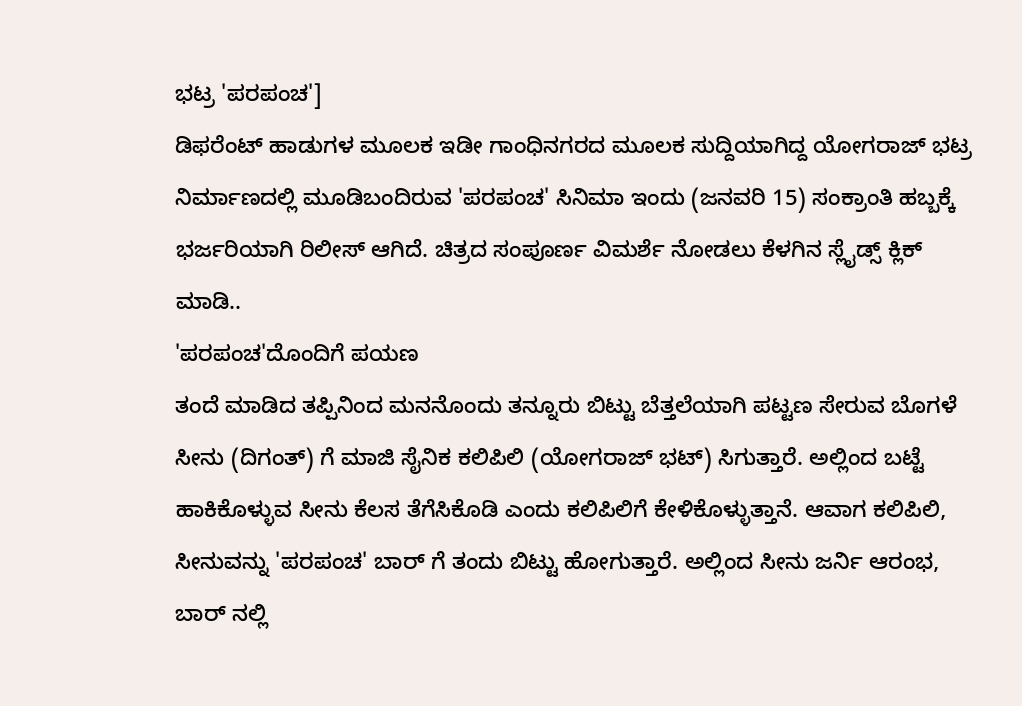ಭಟ್ರ 'ಪರಪಂಚ']
ಡಿಫರೆಂಟ್ ಹಾಡುಗಳ ಮೂಲಕ ಇಡೀ ಗಾಂಧಿನಗರದ ಮೂಲಕ ಸುದ್ದಿಯಾಗಿದ್ದ ಯೋಗರಾಜ್ ಭಟ್ರ ನಿರ್ಮಾಣದಲ್ಲಿ ಮೂಡಿಬಂದಿರುವ 'ಪರಪಂಚ' ಸಿನಿಮಾ ಇಂದು (ಜನವರಿ 15) ಸಂಕ್ರಾಂತಿ ಹಬ್ಬಕ್ಕೆ ಭರ್ಜರಿಯಾಗಿ ರಿಲೀಸ್ ಆಗಿದೆ. ಚಿತ್ರದ ಸಂಪೂರ್ಣ ವಿಮರ್ಶೆ ನೋಡಲು ಕೆಳಗಿನ ಸ್ಲೈಡ್ಸ್ ಕ್ಲಿಕ್ ಮಾಡಿ..
'ಪರಪಂಚ'ದೊಂದಿಗೆ ಪಯಣ
ತಂದೆ ಮಾಡಿದ ತಪ್ಪಿನಿಂದ ಮನನೊಂದು ತನ್ನೂರು ಬಿಟ್ಟು ಬೆತ್ತಲೆಯಾಗಿ ಪಟ್ಟಣ ಸೇರುವ ಬೊಗಳೆ ಸೀನು (ದಿಗಂತ್) ಗೆ ಮಾಜಿ ಸೈನಿಕ ಕಲಿಪಿಲಿ (ಯೋಗರಾಜ್ ಭಟ್) ಸಿಗುತ್ತಾರೆ. ಅಲ್ಲಿಂದ ಬಟ್ಟೆ ಹಾಕಿಕೊಳ್ಳುವ ಸೀನು ಕೆಲಸ ತೆಗೆಸಿಕೊಡಿ ಎಂದು ಕಲಿಪಿಲಿಗೆ ಕೇಳಿಕೊಳ್ಳುತ್ತಾನೆ. ಆವಾಗ ಕಲಿಪಿಲಿ, ಸೀನುವನ್ನು 'ಪರಪಂಚ' ಬಾರ್ ಗೆ ತಂದು ಬಿಟ್ಟು ಹೋಗುತ್ತಾರೆ. ಅಲ್ಲಿಂದ ಸೀನು ಜರ್ನಿ ಆರಂಭ, ಬಾರ್ ನಲ್ಲಿ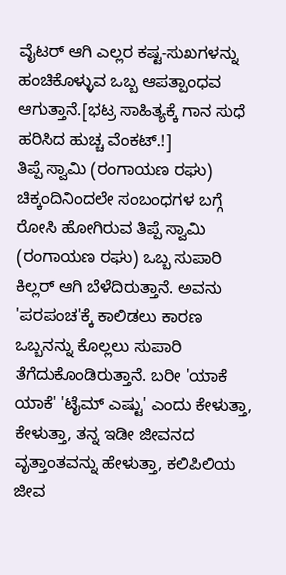ವೈಟರ್ ಆಗಿ ಎಲ್ಲರ ಕಷ್ಟ-ಸುಖಗಳನ್ನು ಹಂಚಿಕೊಳ್ಳುವ ಒಬ್ಬ ಆಪತ್ಪಾಂಧವ ಆಗುತ್ತಾನೆ.[ಭಟ್ರ ಸಾಹಿತ್ಯಕ್ಕೆ ಗಾನ ಸುಧೆ ಹರಿಸಿದ ಹುಚ್ಚ ವೆಂಕಟ್.!]
ತಿಪ್ಪೆ ಸ್ವಾಮಿ (ರಂಗಾಯಣ ರಘು)
ಚಿಕ್ಕಂದಿನಿಂದಲೇ ಸಂಬಂಧಗಳ ಬಗ್ಗೆ ರೋಸಿ ಹೋಗಿರುವ ತಿಪ್ಪೆ ಸ್ವಾಮಿ (ರಂಗಾಯಣ ರಘು) ಒಬ್ಬ ಸುಪಾರಿ ಕಿಲ್ಲರ್ ಆಗಿ ಬೆಳೆದಿರುತ್ತಾನೆ. ಅವನು 'ಪರಪಂಚ'ಕ್ಕೆ ಕಾಲಿಡಲು ಕಾರಣ ಒಬ್ಬನನ್ನು ಕೊಲ್ಲಲು ಸುಪಾರಿ ತೆಗೆದುಕೊಂಡಿರುತ್ತಾನೆ. ಬರೀ 'ಯಾಕೆ ಯಾಕೆ' 'ಟೈಮ್ ಎಷ್ಟು' ಎಂದು ಕೇಳುತ್ತಾ, ಕೇಳುತ್ತಾ, ತನ್ನ ಇಡೀ ಜೀವನದ ವೃತ್ತಾಂತವನ್ನು ಹೇಳುತ್ತಾ, ಕಲಿಪಿಲಿಯ ಜೀವ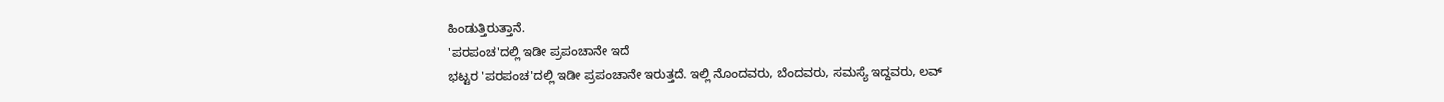ಹಿಂಡುತ್ತಿರುತ್ತಾನೆ.
'ಪರಪಂಚ'ದಲ್ಲಿ ಇಡೀ ಪ್ರಪಂಚಾನೇ ಇದೆ
ಭಟ್ಟರ 'ಪರಪಂಚ'ದಲ್ಲಿ ಇಡೀ ಪ್ರಪಂಚಾನೇ ಇರುತ್ತದೆ. ಇಲ್ಲಿ ನೊಂದವರು, ಬೆಂದವರು, ಸಮಸ್ಯೆ ಇದ್ದವರು, ಲವ್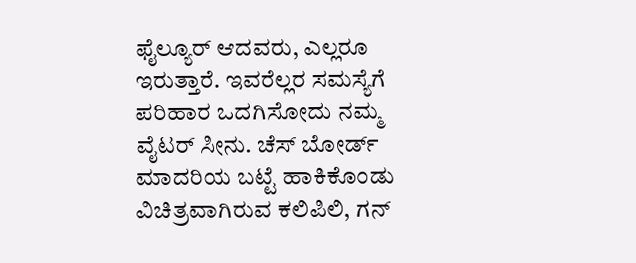ಫೈಲ್ಯೂರ್ ಆದವರು, ಎಲ್ಲರೂ ಇರುತ್ತಾರೆ. ಇವರೆಲ್ಲರ ಸಮಸ್ಯೆಗೆ ಪರಿಹಾರ ಒದಗಿಸೋದು ನಮ್ಮ ವೈಟರ್ ಸೀನು. ಚೆಸ್ ಬೋರ್ಡ್ ಮಾದರಿಯ ಬಟ್ಟೆ ಹಾಕಿಕೊಂಡು ವಿಚಿತ್ರವಾಗಿರುವ ಕಲಿಪಿಲಿ, ಗನ್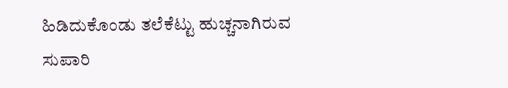ಹಿಡಿದುಕೊಂಡು ತಲೆಕೆಟ್ಟು ಹುಚ್ಚನಾಗಿರುವ ಸುಪಾರಿ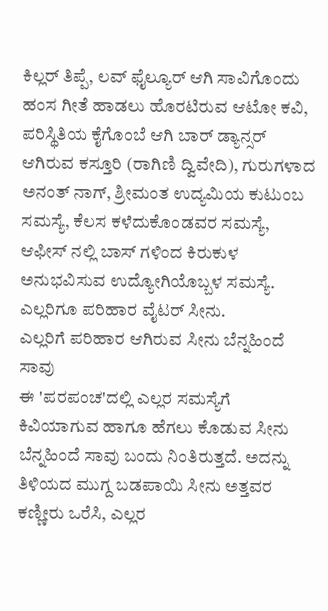ಕಿಲ್ಲರ್ ತಿಪ್ಪೆ, ಲವ್ ಫೈಲ್ಯೂರ್ ಆಗಿ ಸಾವಿಗೊಂದು ಹಂಸ ಗೀತೆ ಹಾಡಲು ಹೊರಟಿರುವ ಆಟೋ ಕವಿ, ಪರಿಸ್ಥಿತಿಯ ಕೈಗೊಂಬೆ ಆಗಿ ಬಾರ್ ಡ್ಯಾನ್ಸರ್ ಆಗಿರುವ ಕಸ್ತೂರಿ (ರಾಗಿಣಿ ದ್ವಿವೇದಿ), ಗುರುಗಳಾದ ಅನಂತ್ ನಾಗ್, ಶ್ರೀಮಂತ ಉದ್ಯಮಿಯ ಕುಟುಂಬ ಸಮಸ್ಯೆ, ಕೆಲಸ ಕಳೆದುಕೊಂಡವರ ಸಮಸ್ಯೆ, ಆಫೀಸ್ ನಲ್ಲಿ ಬಾಸ್ ಗಳಿಂದ ಕಿರುಕುಳ ಅನುಭವಿಸುವ ಉದ್ಯೋಗಿಯೊಬ್ಬಳ ಸಮಸ್ಯೆ. ಎಲ್ಲರಿಗೂ ಪರಿಹಾರ ವೈಟರ್ ಸೀನು.
ಎಲ್ಲರಿಗೆ ಪರಿಹಾರ ಆಗಿರುವ ಸೀನು ಬೆನ್ನಹಿಂದೆ ಸಾವು
ಈ 'ಪರಪಂಚ'ದಲ್ಲಿ ಎಲ್ಲರ ಸಮಸ್ಯೆಗೆ ಕಿವಿಯಾಗುವ ಹಾಗೂ ಹೆಗಲು ಕೊಡುವ ಸೀನು ಬೆನ್ನಹಿಂದೆ ಸಾವು ಬಂದು ನಿಂತಿರುತ್ತದೆ. ಅದನ್ನು ತಿಳಿಯದ ಮುಗ್ದ ಬಡಪಾಯಿ ಸೀನು ಅತ್ತವರ ಕಣ್ಣೀರು ಒರೆಸಿ, ಎಲ್ಲರ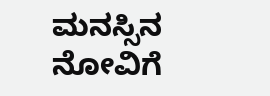ಮನಸ್ಸಿನ ನೋವಿಗೆ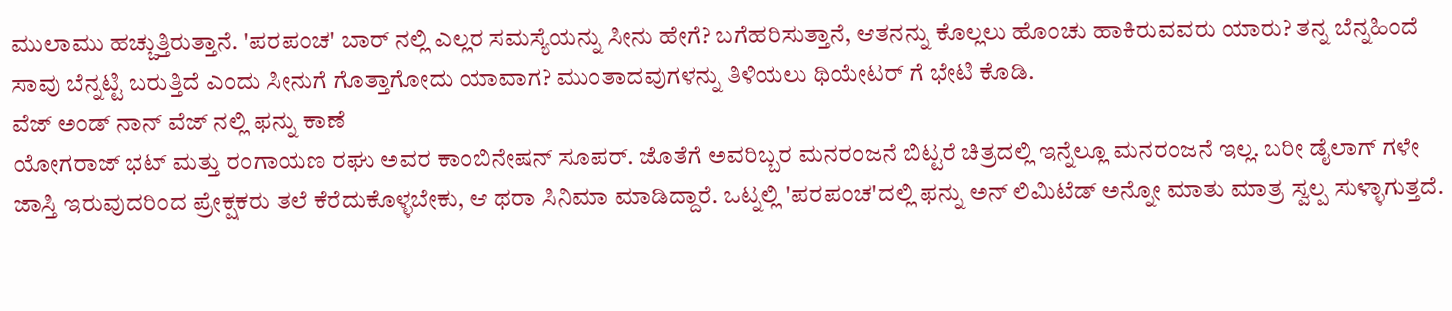ಮುಲಾಮು ಹಚ್ಚುತ್ತಿರುತ್ತಾನೆ. 'ಪರಪಂಚ' ಬಾರ್ ನಲ್ಲಿ ಎಲ್ಲರ ಸಮಸ್ಯೆಯನ್ನು ಸೀನು ಹೇಗೆ? ಬಗೆಹರಿಸುತ್ತಾನೆ, ಆತನನ್ನು ಕೊಲ್ಲಲು ಹೊಂಚು ಹಾಕಿರುವವರು ಯಾರು? ತನ್ನ ಬೆನ್ನಹಿಂದೆ ಸಾವು ಬೆನ್ನಟ್ಟಿ ಬರುತ್ತಿದೆ ಎಂದು ಸೀನುಗೆ ಗೊತ್ತಾಗೋದು ಯಾವಾಗ? ಮುಂತಾದವುಗಳನ್ನು ತಿಳಿಯಲು ಥಿಯೇಟರ್ ಗೆ ಭೇಟಿ ಕೊಡಿ.
ವೆಜ್ ಅಂಡ್ ನಾನ್ ವೆಜ್ ನಲ್ಲಿ ಫನ್ನು ಕಾಣೆ
ಯೋಗರಾಜ್ ಭಟ್ ಮತ್ತು ರಂಗಾಯಣ ರಘು ಅವರ ಕಾಂಬಿನೇಷನ್ ಸೂಪರ್. ಜೊತೆಗೆ ಅವರಿಬ್ಬರ ಮನರಂಜನೆ ಬಿಟ್ಟರೆ ಚಿತ್ರದಲ್ಲಿ ಇನ್ನೆಲ್ಲೂ ಮನರಂಜನೆ ಇಲ್ಲ. ಬರೀ ಡೈಲಾಗ್ ಗಳೇ ಜಾಸ್ತಿ ಇರುವುದರಿಂದ ಪ್ರೇಕ್ಷಕರು ತಲೆ ಕೆರೆದುಕೊಳ್ಳಬೇಕು, ಆ ಥರಾ ಸಿನಿಮಾ ಮಾಡಿದ್ದಾರೆ. ಒಟ್ನಲ್ಲಿ 'ಪರಪಂಚ'ದಲ್ಲಿ ಫನ್ನು ಅನ್ ಲಿಮಿಟೆಡ್ ಅನ್ನೋ ಮಾತು ಮಾತ್ರ ಸ್ವಲ್ಪ ಸುಳ್ಳಾಗುತ್ತದೆ.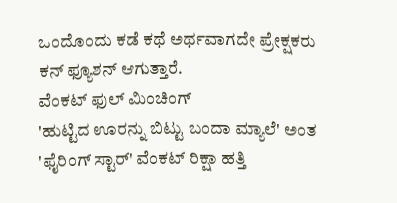ಒಂದೊಂದು ಕಡೆ ಕಥೆ ಅರ್ಥವಾಗದೇ ಪ್ರೇಕ್ಷಕರು ಕನ್ ಫ್ಯೂಶನ್ ಆಗುತ್ತಾರೆ.
ವೆಂಕಟ್ ಫುಲ್ ಮಿಂಚಿಂಗ್
'ಹುಟ್ಟಿದ ಊರನ್ನು ಬಿಟ್ಟು ಬಂದಾ ಮ್ಯಾಲೆ' ಅಂತ 'ಫೈರಿಂಗ್ ಸ್ಟಾರ್' ವೆಂಕಟ್ ರಿಕ್ಷಾ ಹತ್ತಿ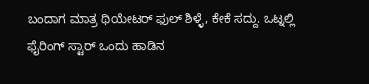ಬಂದಾಗ ಮಾತ್ರ ಥಿಯೇಟರ್ ಫುಲ್ ಶಿಳ್ಳೆ, ಕೇಕೆ ಸದ್ದು. ಒಟ್ನಲ್ಲಿ ಫೈರಿಂಗ್ ಸ್ಟಾರ್ ಒಂದು ಹಾಡಿನ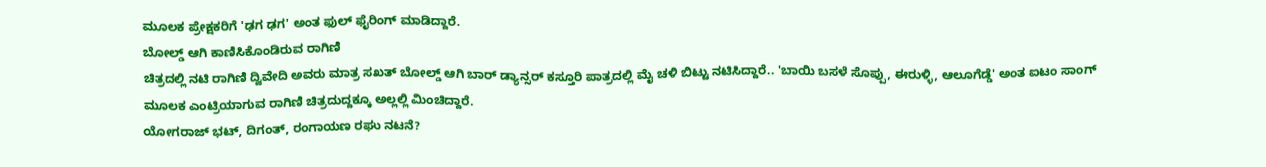ಮೂಲಕ ಪ್ರೇಕ್ಷಕರಿಗೆ 'ಢಗ ಢಗ' ಅಂತ ಫುಲ್ ಫೈರಿಂಗ್ ಮಾಡಿದ್ದಾರೆ.
ಬೋಲ್ಡ್ ಆಗಿ ಕಾಣಿಸಿಕೊಂಡಿರುವ ರಾಗಿಣಿ
ಚಿತ್ರದಲ್ಲಿ ನಟಿ ರಾಗಿಣಿ ದ್ವಿವೇದಿ ಅವರು ಮಾತ್ರ ಸಖತ್ ಬೋಲ್ಡ್ ಆಗಿ ಬಾರ್ ಡ್ಯಾನ್ಸರ್ ಕಸ್ತೂರಿ ಪಾತ್ರದಲ್ಲಿ ಮೈ ಚಳಿ ಬಿಟ್ಟು ನಟಿಸಿದ್ದಾರೆ.. 'ಬಾಯಿ ಬಸಳೆ ಸೊಪ್ಪು, ಈರುಳ್ಳಿ, ಆಲೂಗೆಡ್ಡೆ' ಅಂತ ಐಟಂ ಸಾಂಗ್ ಮೂಲಕ ಎಂಟ್ರಿಯಾಗುವ ರಾಗಿಣಿ ಚಿತ್ರದುದ್ದಕ್ಕೂ ಅಲ್ಲಲ್ಲಿ ಮಿಂಚಿದ್ದಾರೆ.
ಯೋಗರಾಜ್ ಭಟ್, ದಿಗಂತ್, ರಂಗಾಯಣ ರಘು ನಟನೆ?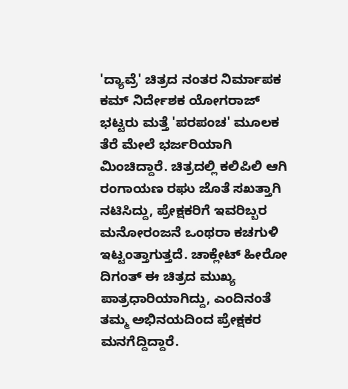'ದ್ಯಾವ್ರೆ' ಚಿತ್ರದ ನಂತರ ನಿರ್ಮಾಪಕ ಕಮ್ ನಿರ್ದೇಶಕ ಯೋಗರಾಜ್ ಭಟ್ಟರು ಮತ್ತೆ 'ಪರಪಂಚ' ಮೂಲಕ ತೆರೆ ಮೇಲೆ ಭರ್ಜರಿಯಾಗಿ ಮಿಂಚಿದ್ದಾರೆ. ಚಿತ್ರದಲ್ಲಿ ಕಲಿಪಿಲಿ ಆಗಿ ರಂಗಾಯಣ ರಘು ಜೊತೆ ಸಖತ್ತಾಗಿ ನಟಿಸಿದ್ದು, ಪ್ರೇಕ್ಷಕರಿಗೆ ಇವರಿಬ್ಬರ ಮನೋರಂಜನೆ ಒಂಥರಾ ಕಚಗುಳಿ ಇಟ್ಟಂತ್ತಾಗುತ್ತದೆ. ಚಾಕ್ಲೇಟ್ ಹೀರೋ ದಿಗಂತ್ ಈ ಚಿತ್ರದ ಮುಖ್ಯ ಪಾತ್ರಧಾರಿಯಾಗಿದ್ದು, ಎಂದಿನಂತೆ ತಮ್ಮ ಅಭಿನಯದಿಂದ ಪ್ರೇಕ್ಷಕರ ಮನಗೆದ್ದಿದ್ದಾರೆ.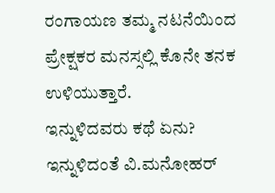ರಂಗಾಯಣ ತಮ್ಮ ನಟನೆಯಿಂದ ಪ್ರೇಕ್ಷಕರ ಮನಸ್ಸಲ್ಲಿ ಕೊನೇ ತನಕ ಉಳಿಯುತ್ತಾರೆ.
ಇನ್ನುಳಿದವರು ಕಥೆ ಏನು?
ಇನ್ನುಳಿದಂತೆ ವಿ.ಮನೋಹರ್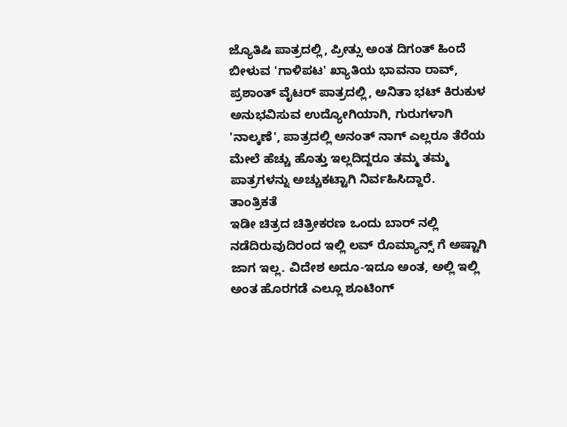ಜ್ಯೊತಿಷಿ ಪಾತ್ರದಲ್ಲಿ, ಪ್ರೀತ್ಸು ಅಂತ ದಿಗಂತ್ ಹಿಂದೆ ಬೀಳುವ 'ಗಾಳಿಪಟ' ಖ್ಯಾತಿಯ ಭಾವನಾ ರಾವ್, ಪ್ರಶಾಂತ್ ವೈಟರ್ ಪಾತ್ರದಲ್ಲಿ, ಅನಿತಾ ಭಟ್ ಕಿರುಕುಳ ಅನುಭವಿಸುವ ಉದ್ಯೋಗಿಯಾಗಿ, ಗುರುಗಳಾಗಿ 'ನಾಲ್ಕಣೆ', ಪಾತ್ರದಲ್ಲಿ ಅನಂತ್ ನಾಗ್ ಎಲ್ಲರೂ ತೆರೆಯ ಮೇಲೆ ಹೆಚ್ಚು ಹೊತ್ತು ಇಲ್ಲದಿದ್ದರೂ ತಮ್ಮ ತಮ್ಮ ಪಾತ್ರಗಳನ್ನು ಅಚ್ಚುಕಟ್ಟಾಗಿ ನಿರ್ವಹಿಸಿದ್ದಾರೆ.
ತಾಂತ್ರಿಕತೆ
ಇಡೀ ಚಿತ್ರದ ಚಿತ್ರೀಕರಣ ಒಂದು ಬಾರ್ ನಲ್ಲಿ ನಡೆದಿರುವುದಿರಂದ ಇಲ್ಲಿ ಲವ್ ರೊಮ್ಯಾನ್ಸ್ ಗೆ ಅಷ್ಟಾಗಿ ಜಾಗ ಇಲ್ಲ. ವಿದೇಶ ಅದೂ-ಇದೂ ಅಂತ, ಅಲ್ಲಿ ಇಲ್ಲಿ ಅಂತ ಹೊರಗಡೆ ಎಲ್ಲೂ ಶೂಟಿಂಗ್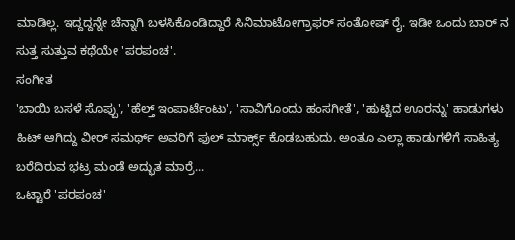ಮಾಡಿಲ್ಲ. ಇದ್ದದ್ದನ್ನೇ ಚೆನ್ನಾಗಿ ಬಳಸಿಕೊಂಡಿದ್ದಾರೆ ಸಿನಿಮಾಟೋಗ್ರಾಫರ್ ಸಂತೋಷ್ ರೈ. ಇಡೀ ಒಂದು ಬಾರ್ ನ ಸುತ್ತ ಸುತ್ತುವ ಕಥೆಯೇ 'ಪರಪಂಚ'.
ಸಂಗೀತ
'ಬಾಯಿ ಬಸಳೆ ಸೊಪ್ಪು', 'ಹೆಲ್ತ್ ಇಂಪಾರ್ಟೆಂಟು', 'ಸಾವಿಗೊಂದು ಹಂಸಗೀತೆ', 'ಹುಟ್ಟಿದ ಊರನ್ನು' ಹಾಡುಗಳು ಹಿಟ್ ಆಗಿದ್ದು ವೀರ್ ಸಮರ್ಥ್ ಅವರಿಗೆ ಫುಲ್ ಮಾರ್ಕ್ಸ್ ಕೊಡಬಹುದು. ಅಂತೂ ಎಲ್ಲಾ ಹಾಡುಗಳಿಗೆ ಸಾಹಿತ್ಯ ಬರೆದಿರುವ ಭಟ್ರ ಮಂಡೆ ಅದ್ಭುತ ಮಾರ್ರೆ...
ಒಟ್ಟಾರೆ 'ಪರಪಂಚ'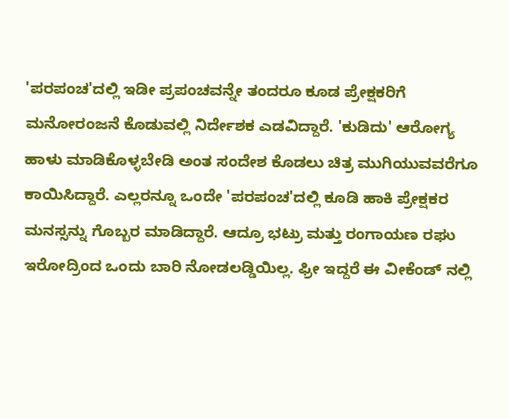'ಪರಪಂಚ'ದಲ್ಲಿ ಇಡೀ ಪ್ರಪಂಚವನ್ನೇ ತಂದರೂ ಕೂಡ ಪ್ರೇಕ್ಷಕರಿಗೆ ಮನೋರಂಜನೆ ಕೊಡುವಲ್ಲಿ ನಿರ್ದೇಶಕ ಎಡವಿದ್ದಾರೆ. 'ಕುಡಿದು' ಆರೋಗ್ಯ ಹಾಳು ಮಾಡಿಕೊಳ್ಳಬೇಡಿ ಅಂತ ಸಂದೇಶ ಕೊಡಲು ಚಿತ್ರ ಮುಗಿಯುವವರೆಗೂ ಕಾಯಿಸಿದ್ದಾರೆ. ಎಲ್ಲರನ್ನೂ ಒಂದೇ 'ಪರಪಂಚ'ದಲ್ಲಿ ಕೂಡಿ ಹಾಕಿ ಪ್ರೇಕ್ಷಕರ ಮನಸ್ಸನ್ನು ಗೊಬ್ಬರ ಮಾಡಿದ್ದಾರೆ. ಆದ್ರೂ ಭಟ್ರು ಮತ್ತು ರಂಗಾಯಣ ರಘು ಇರೋದ್ರಿಂದ ಒಂದು ಬಾರಿ ನೋಡಲಡ್ಡಿಯಿಲ್ಲ. ಫ್ರೀ ಇದ್ದರೆ ಈ ವೀಕೆಂಡ್ ನಲ್ಲಿ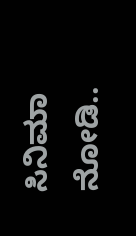ಸಿನಿಮಾ ನೋಡಿ..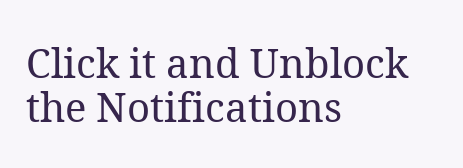Click it and Unblock the Notifications